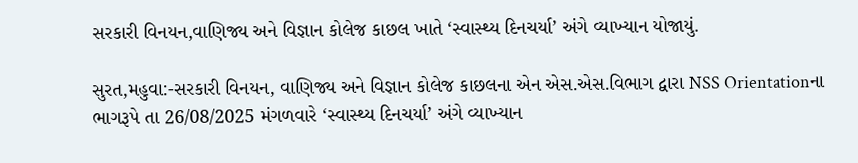સરકારી વિનયન,વાણિજ્ય અને વિજ્ઞાન કોલેજ કાછલ ખાતે ‘સ્વાસ્થ્ય દિનચર્યા’ અંગે વ્યાખ્યાન યોજાયું.

સુરત,મહુવા:-સરકારી વિનયન, વાણિજ્ય અને વિજ્ઞાન કોલેજ કાછલના એન એસ.એસ.વિભાગ દ્વારા NSS Orientationના ભાગરૂપે તા 26/08/2025 મંગળવારે ‘સ્વાસ્થ્ય દિનચર્યા’ અંગે વ્યાખ્યાન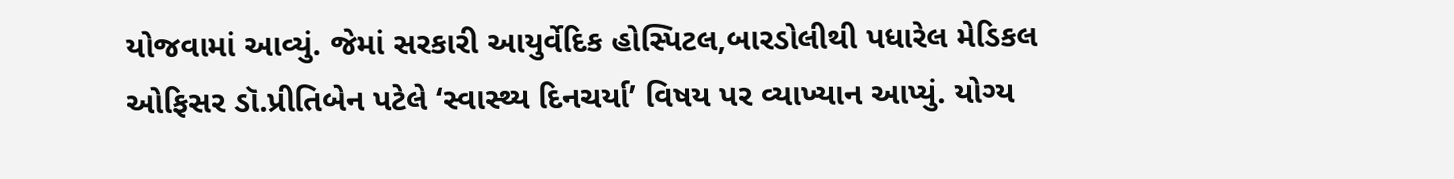યોજવામાં આવ્યું. જેમાં સરકારી આયુર્વેદિક હોસ્પિટલ,બારડોલીથી પધારેલ મેડિકલ ઓફિસર ડૉ.પ્રીતિબેન પટેલે ‘સ્વાસ્થ્ય દિનચર્યા’ વિષય પર વ્યાખ્યાન આપ્યું. યોગ્ય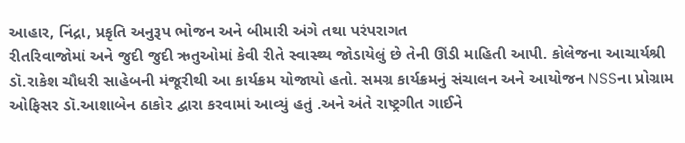આહાર, નિંદ્રા, પ્રકૃતિ અનુરૂપ ભોજન અને બીમારી અંગે તથા પરંપરાગત
રીતરિવાજોમાં અને જુદી જુદી ઋતુઓમાં કેવી રીતે સ્વાસ્થ્ય જોડાયેલું છે તેની ઊંડી માહિતી આપી. કોલેજના આચાર્યશ્રી ડૉ.રાકેશ ચૌધરી સાહેબની મંજૂરીથી આ કાર્યક્રમ યોજાયો હતો. સમગ્ર કાર્યક્રમનું સંચાલન અને આયોજન NSSના પ્રોગ્રામ ઓફિસર ડૉ.આશાબેન ઠાકોર દ્વારા કરવામાં આવ્યું હતું .અને અંતે રાષ્ટ્રગીત ગાઈને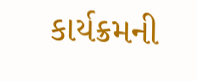કાર્યક્રમની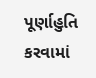પૂર્ણાહુતિ કરવામાં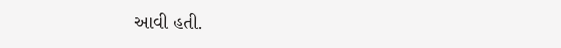આવી હતી.